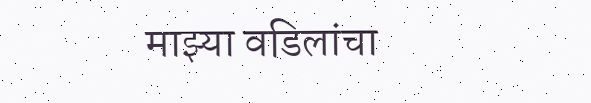माझ्या वडिलांचा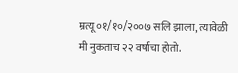म्रत्यू ०१/१०/२००७ सलि झाला, त्यावेळी मी नुकताच २२ वर्षाचा होतो.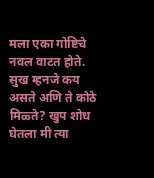मला एका गोष्टिचे नवल वाटत होते. सुख म्हनजे कय असते अणि ते कोठे मिळ्ते? खुप शोध घेतला मी त्या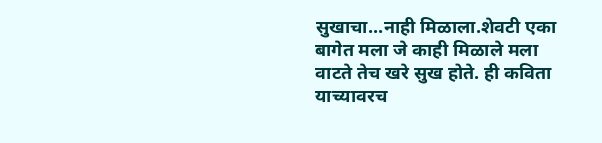सुखाचा...नाही मिळाला.शेवटी एका बागेत मला जे काही मिळाले मला वाटते तेच खरे सुख होते. ही कविता याच्यावरच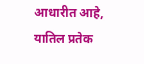आधारीत आहे, यातिल प्रतेक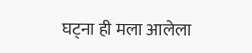घट्ना ही मला आलेला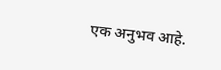एक अनुभव आहे.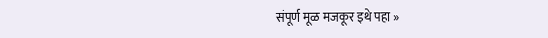संपूर्ण मूळ मजकूर इथे पहा »